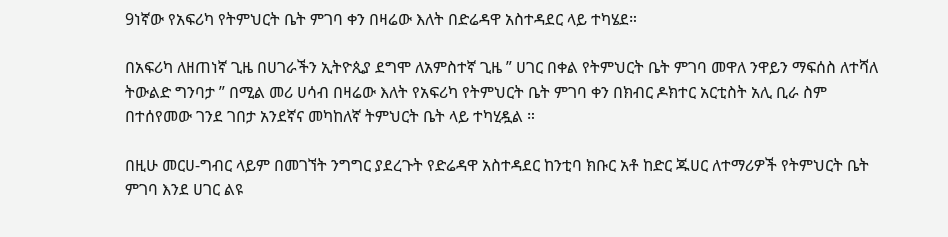9ነኛው የአፍሪካ የትምህርት ቤት ምገባ ቀን በዛሬው እለት በድሬዳዋ አስተዳደር ላይ ተካሄደ።

በአፍሪካ ለዘጠነኛ ጊዜ በሀገራችን ኢትዮጲያ ደግሞ ለአምስተኛ ጊዜ ” ሀገር በቀል የትምህርት ቤት ምገባ መዋለ ንዋይን ማፍሰስ ለተሻለ ትውልድ ግንባታ ” በሚል መሪ ሀሳብ በዛሬው እለት የአፍሪካ የትምህርት ቤት ምገባ ቀን በክብር ዶክተር አርቲስት አሊ ቢራ ስም በተሰየመው ገንደ ገበታ አንደኛና መካከለኛ ትምህርት ቤት ላይ ተካሂዷል ።

በዚሁ መርሀ-ግብር ላይም በመገኘት ንግግር ያደረጉት የድሬዳዋ አስተዳደር ከንቲባ ክቡር አቶ ከድር ጁሀር ለተማሪዎች የትምህርት ቤት ምገባ እንደ ሀገር ልዩ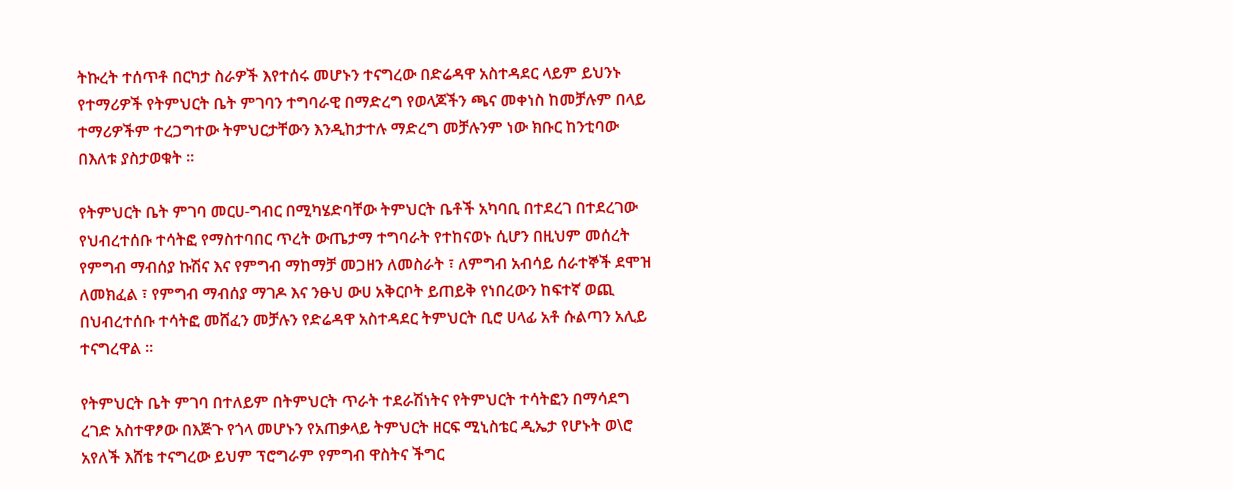ትኩረት ተሰጥቶ በርካታ ስራዎች እየተሰሩ መሆኑን ተናግረው በድሬዳዋ አስተዳደር ላይም ይህንኑ የተማሪዎች የትምህርት ቤት ምገባን ተግባራዊ በማድረግ የወላጆችን ጫና መቀነስ ከመቻሉም በላይ ተማሪዎችም ተረጋግተው ትምህርታቸውን እንዲከታተሉ ማድረግ መቻሉንም ነው ክቡር ከንቲባው በእለቱ ያስታወቁት ።

የትምህርት ቤት ምገባ መርሀ-ግብር በሚካሄድባቸው ትምህርት ቤቶች አካባቢ በተደረገ በተደረገው የህብረተሰቡ ተሳትፎ የማስተባበር ጥረት ውጤታማ ተግባራት የተከናወኑ ሲሆን በዚህም መሰረት የምግብ ማብሰያ ኩሽና እና የምግብ ማከማቻ መጋዘን ለመስራት ፣ ለምግብ አብሳይ ሰራተኞች ደሞዝ ለመክፈል ፣ የምግብ ማብሰያ ማገዶ እና ንፁህ ውሀ አቅርቦት ይጠይቅ የነበረውን ከፍተኛ ወጪ በህብረተሰቡ ተሳትፎ መሸፈን መቻሉን የድሬዳዋ አስተዳደር ትምህርት ቢሮ ሀላፊ አቶ ሱልጣን አሊይ ተናግረዋል ።

የትምህርት ቤት ምገባ በተለይም በትምህርት ጥራት ተደራሽነትና የትምህርት ተሳትፎን በማሳደግ ረገድ አስተዋፆው በእጅጉ የጎላ መሆኑን የአጠቃላይ ትምህርት ዘርፍ ሚኒስቴር ዲኤታ የሆኑት ወ\ሮ አየለች እሸቴ ተናግረው ይህም ፕሮግራም የምግብ ዋስትና ችግር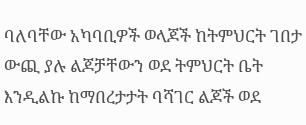ባለባቸው አካባቢዎች ወላጆች ከትምህርት ገበታ ውጪ ያሉ ልጆቻቸውን ወደ ትምህርት ቤት እንዲልኩ ከማበረታታት ባሻገር ልጆች ወደ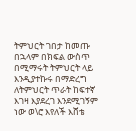ትምህርት ገበታ ከመጡ በኋላም በክፍል ውስጥ በሚማሩት ትምህርት ላይ እንዲያተኩሩ በማድረግ ለትምህርት ጥራት ከፍተኛ እገዛ እያደረገ እንደሚገኝም ነው ወ\ሮ እየለች እሸቴ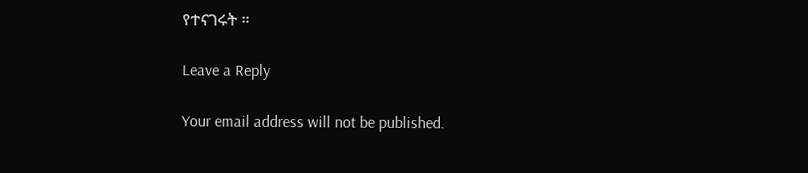የተናገሩት ።

Leave a Reply

Your email address will not be published.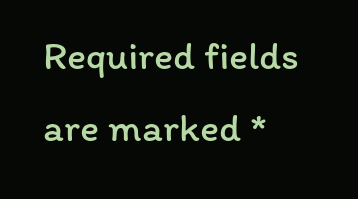Required fields are marked *